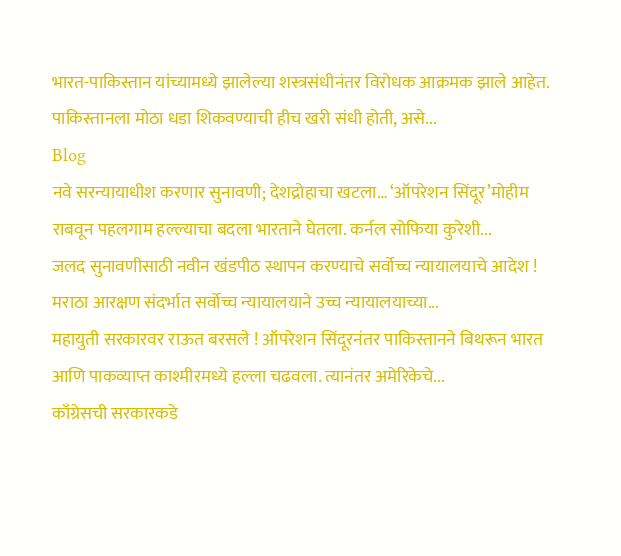भारत-पाकिस्तान यांच्यामध्ये झालेल्या शस्त्रसंधीनंतर विरोधक आक्रमक झाले आहेत. पाकिस्तानला मोठा धडा शिकवण्याची हीच खरी संधी होती, असे...
Blog
नवे सरन्यायाधीश करणार सुनावणी; देशद्रोहाचा खटला… ‘ऑपरेशन सिंदूर’मोहीम राबवून पहलगाम हल्ल्याचा बदला भारताने घेतला. कर्नल सोफिया कुरेशी...
जलद सुनावणीसाठी नवीन खंडपीठ स्थापन करण्याचे सर्वोच्च न्यायालयाचे आदेश ! मराठा आरक्षण संदर्भात सर्वोच्च न्यायालयाने उच्च न्यायालयाच्या...
महायुती सरकारवर राऊत बरसले ! ऑपरेशन सिंदूरनंतर पाकिस्तानने बिथरून भारत आणि पाकव्याप्त काश्मीरमध्ये हल्ला चढवला. त्यानंतर अमेरिकेचे...
काँग्रेसची सरकारकडे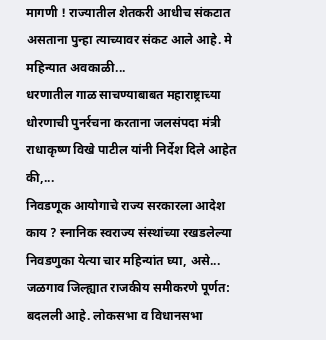मागणी ! राज्यातील शेतकरी आधीच संकटात असताना पुन्हा त्याच्यावर संकट आले आहे. मे महिन्यात अवकाळी...
धरणातील गाळ साचण्याबाबत महाराष्ट्राच्या धोरणाची पुनर्रचना करताना जलसंपदा मंत्री राधाकृष्ण विखे पाटील यांनी निर्देश दिले आहेत की,...
निवडणूक आयोगाचे राज्य सरकारला आदेश काय ? स्नानिक स्वराज्य संस्थांच्या रखडलेल्या निवडणुका येत्या चार महिन्यांत घ्या, असे...
जळगाव जिल्ह्यात राजकीय समीकरणे पूर्णत: बदलली आहे. लोकसभा व विधानसभा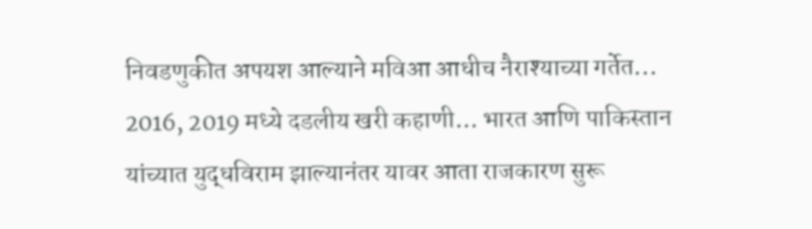निवडणुकीत अपयश आल्याने मविआ आधीच नैराश्याच्या गर्तेत...
2016, 2019 मध्ये दडलीय खरी कहाणी… भारत आणि पाकिस्तान यांच्यात युद्धविराम झाल्यानंतर यावर आता राजकारण सुरू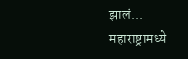झालं...
महाराष्ट्रामध्ये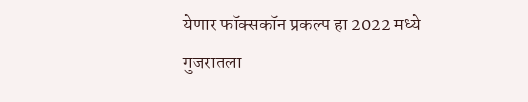येणार फॉक्सकॉन प्रकल्प हा 2022 मध्ये गुजरातला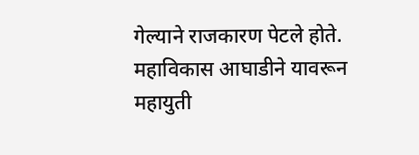गेल्याने राजकारण पेटले होते. महाविकास आघाडीने यावरून महायुती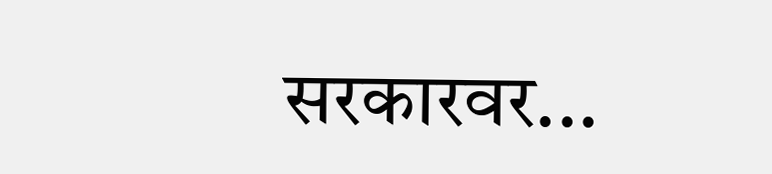सरकारवर...